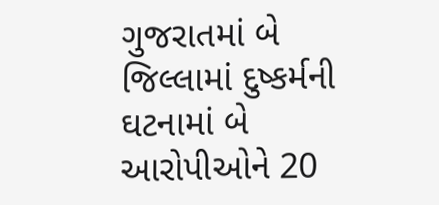ગુજરાતમાં બે જિલ્લામાં દુષ્કર્મની ઘટનામાં બે આરોપીઓને 20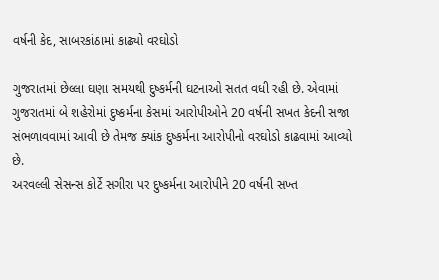વર્ષની કેદ, સાબરકાંઠામાં કાઢ્યો વરઘોડો

ગુજરાતમાં છેલ્લા ઘણા સમયથી દુષ્કર્મની ઘટનાઓ સતત વધી રહી છે. એવામાં ગુજરાતમાં બે શહેરોમાં દુષ્કર્મના કેસમાં આરોપીઓને 20 વર્ષની સખત કેદની સજા સંભળાવવામાં આવી છે તેમજ ક્યાંક દુષ્કર્મના આરોપીનો વરઘોડો કાઢવામાં આવ્યો છે.
અરવલ્લી સેસન્સ કોર્ટે સગીરા પર દુષ્કર્મના આરોપીને 20 વર્ષની સખ્ત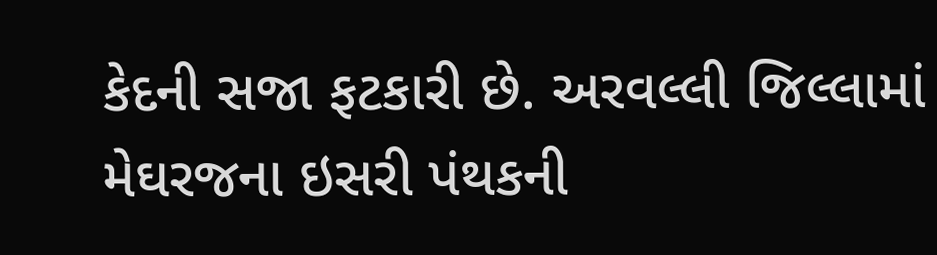કેદની સજા ફટકારી છે. અરવલ્લી જિલ્લામાં મેઘરજના ઇસરી પંથકની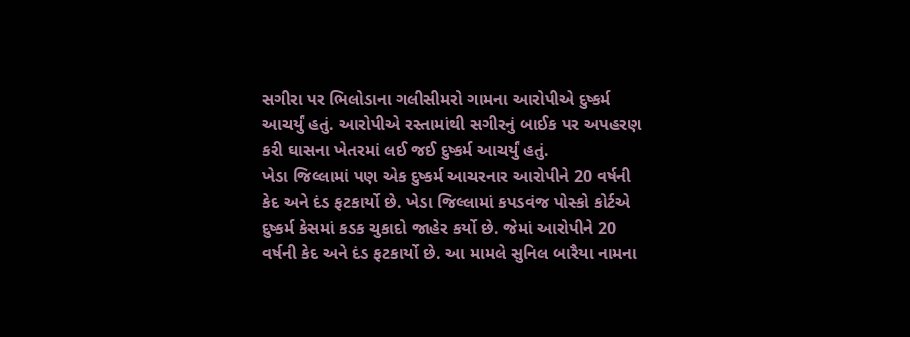સગીરા પર ભિલોડાના ગલીસીમરો ગામના આરોપીએ દુષ્કર્મ આચર્યું હતું. આરોપીએ રસ્તામાંથી સગીરનું બાઈક પર અપહરણ કરી ઘાસના ખેતરમાં લઈ જઈ દુષ્કર્મ આચર્યું હતું.
ખેડા જિલ્લામાં પણ એક દુષ્કર્મ આચરનાર આરોપીને 20 વર્ષની કેદ અને દંડ ફટકાર્યો છે. ખેડા જિલ્લામાં કપડવંજ પોસ્કો કોર્ટએ દુષ્કર્મ કેસમાં કડક ચુકાદો જાહેર કર્યો છે. જેમાં આરોપીને 20 વર્ષની કેદ અને દંડ ફટકાર્યો છે. આ મામલે સુનિલ બારૈયા નામના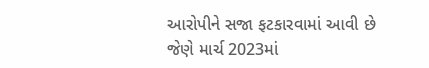આરોપીને સજા ફટકારવામાં આવી છે જેણે માર્ચ 2023માં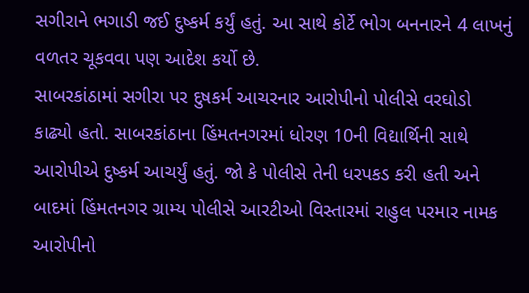સગીરાને ભગાડી જઈ દુષ્કર્મ કર્યું હતું. આ સાથે કોર્ટે ભોગ બનનારને 4 લાખનું વળતર ચૂકવવા પણ આદેશ કર્યો છે.
સાબરકાંઠામાં સગીરા પર દુષકર્મ આચરનાર આરોપીનો પોલીસે વરઘોડો કાઢ્યો હતો. સાબરકાંઠાના હિંમતનગરમાં ધોરણ 10ની વિદ્યાર્થિની સાથે આરોપીએ દુષ્કર્મ આચર્યું હતું. જો કે પોલીસે તેની ધરપકડ કરી હતી અને બાદમાં હિંમતનગર ગ્રામ્ય પોલીસે આરટીઓ વિસ્તારમાં રાહુલ પરમાર નામક આરોપીનો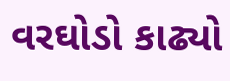વરઘોડો કાઢ્યો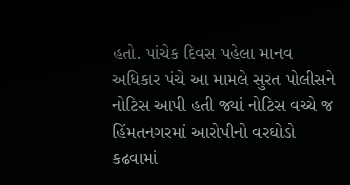હતો. પાંચેક દિવસ પહેલા માનવ અધિકાર પંચે આ મામલે સુરત પોલીસને નોટિસ આપી હતી જ્યાં નોટિસ વચ્ચે જ હિંમતનગરમાં આરોપીનો વરઘોડો કઢવામાં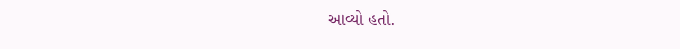આવ્યો હતો.